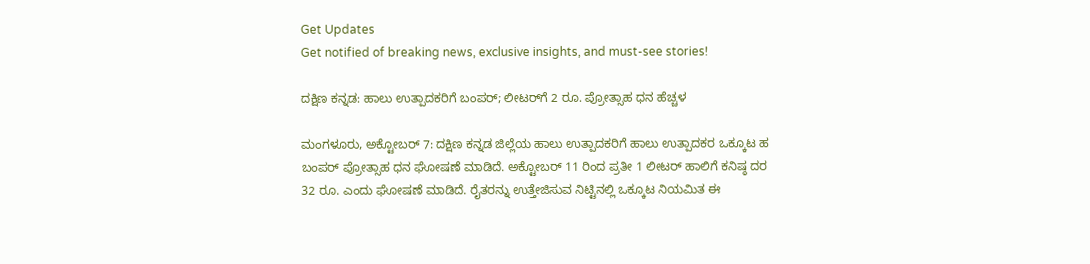Get Updates
Get notified of breaking news, exclusive insights, and must-see stories!

ದಕ್ಷಿಣ ಕನ್ನಡ: ಹಾಲು ಉತ್ಪಾದಕರಿಗೆ ಬಂಪರ್; ಲೀಟರ್‌ಗೆ 2 ರೂ. ಪ್ರೋತ್ಸಾಹ ಧನ ಹೆಚ್ಚಳ

ಮಂಗಳೂರು, ಅಕ್ಟೋಬರ್ 7: ದಕ್ಷಿಣ ಕನ್ನಡ ಜಿಲ್ಲೆಯ ಹಾಲು ಉತ್ಪಾದಕರಿಗೆ ಹಾಲು ಉತ್ಪಾದಕರ ಒಕ್ಕೂಟ ಹ ಬಂಪರ್ ಪ್ರೋತ್ಸಾಹ ಧನ ಘೋಷಣೆ ಮಾಡಿದೆ. ಅಕ್ಟೋಬರ್ 11 ರಿಂದ‌ ಪ್ರತೀ 1 ಲೀಟರ್ ಹಾಲಿಗೆ ಕನಿಷ್ಠ ದರ 32 ರೂ. ಎಂದು ಘೋಷಣೆ ಮಾಡಿದೆ. ರೈತರನ್ನು ಉತ್ತೇಜಿಸುವ ನಿಟ್ಟಿನಲ್ಲಿ ಒಕ್ಕೂಟ ನಿಯಮಿತ ಈ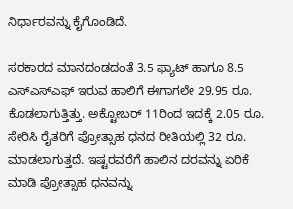ನಿರ್ಧಾರವನ್ನು ಕೈಗೊಂಡಿದೆ.

ಸರಕಾರದ ಮಾನದಂಡದಂತೆ 3.5 ಫ್ಯಾಟ್ ಹಾಗೂ 8.5 ಎಸ್ಎಸ್ಎಫ್ ಇರುವ ಹಾಲಿಗೆ ಈಗಾಗಲೇ 29.95 ರೂ. ಕೊಡಲಾಗುತ್ತಿತ್ತು. ಅಕ್ಟೋಬರ್ 11ರಿಂದ ಇದಕ್ಕೆ 2.05 ರೂ‌. ಸೇರಿಸಿ‌ ರೈತರಿಗೆ ಪ್ರೋತ್ಸಾಹ ಧನದ ರೀತಿಯಲ್ಲಿ 32 ರೂ‌. ಮಾಡಲಾಗುತ್ತದೆ. ಇಷ್ಟರವರೆಗೆ ಹಾಲಿನ ದರವನ್ನು ಏರಿಕೆ ಮಾಡಿ ಪ್ರೋತ್ಸಾಹ ಧನವನ್ನು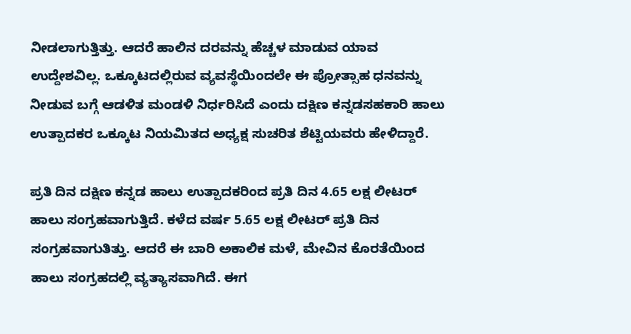ನೀಡಲಾಗುತ್ತಿತ್ತು. ಆದರೆ ಹಾಲಿನ ದರವನ್ನು ಹೆಚ್ಚಳ ಮಾಡುವ ಯಾವ ಉದ್ದೇಶವಿಲ್ಲ. ಒಕ್ಕೂಟದಲ್ಲಿರುವ ವ್ಯವಸ್ಥೆಯಿಂದಲೇ ಈ ಪ್ರೋತ್ಸಾಹ ಧನವನ್ನು ನೀಡುವ ಬಗ್ಗೆ ಆಡಳಿತ ಮಂಡಳಿ ನಿರ್ಧರಿಸಿದೆ ಎಂದು ದಕ್ಷಿಣ ಕನ್ನಡಸಹಕಾರಿ ಹಾಲು ಉತ್ಪಾದಕರ ಒಕ್ಕೂಟ ನಿಯಮಿತದ ಅಧ್ಯಕ್ಷ ಸುಚರಿತ ಶೆಟ್ಟಿಯವರು ಹೇಳಿದ್ದಾರೆ.

ಪ್ರತಿ ದಿನ ದಕ್ಷಿಣ ಕನ್ನಡ ಹಾಲು ಉತ್ಪಾದಕರಿಂದ ಪ್ರತಿ ದಿನ 4.65 ಲಕ್ಷ ಲೀಟರ್ ಹಾಲು ಸಂಗ್ರಹವಾಗುತ್ತಿದೆ. ಕಳೆದ ವರ್ಷ 5.65 ಲಕ್ಷ ಲೀಟರ್ ಪ್ರತಿ ದಿನ ಸಂಗ್ರಹವಾಗುತಿತ್ತು. ಆದರೆ ಈ ಬಾರಿ ಅಕಾಲಿಕ ಮಳೆ, ಮೇವಿನ ಕೊರತೆಯಿಂದ ಹಾಲು ಸಂಗ್ರಹದಲ್ಲಿ ವ್ಯತ್ಯಾಸವಾಗಿದೆ. ಈಗ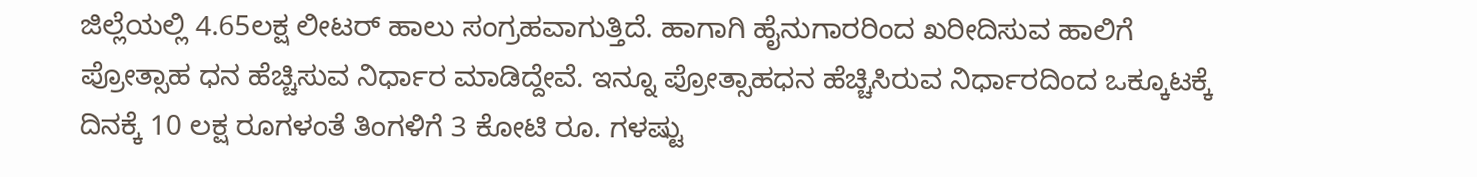ಜಿಲ್ಲೆಯಲ್ಲಿ 4.65ಲಕ್ಷ ಲೀಟರ್ ಹಾಲು ಸಂಗ್ರಹವಾಗುತ್ತಿದೆ. ಹಾಗಾಗಿ ಹೈನುಗಾರರಿಂದ ಖರೀದಿಸುವ ಹಾಲಿಗೆ ಪ್ರೋತ್ಸಾಹ ಧನ ಹೆಚ್ಚಿಸುವ ನಿರ್ಧಾರ ಮಾಡಿದ್ದೇವೆ. ಇನ್ನೂ ಪ್ರೋತ್ಸಾಹಧನ ಹೆಚ್ಚಿಸಿರುವ ನಿರ್ಧಾರದಿಂದ ಒಕ್ಕೂಟಕ್ಕೆ ದಿನಕ್ಕೆ 10 ಲಕ್ಷ ರೂಗಳಂತೆ ತಿಂಗಳಿಗೆ 3 ಕೋಟಿ ರೂ. ಗಳಷ್ಟು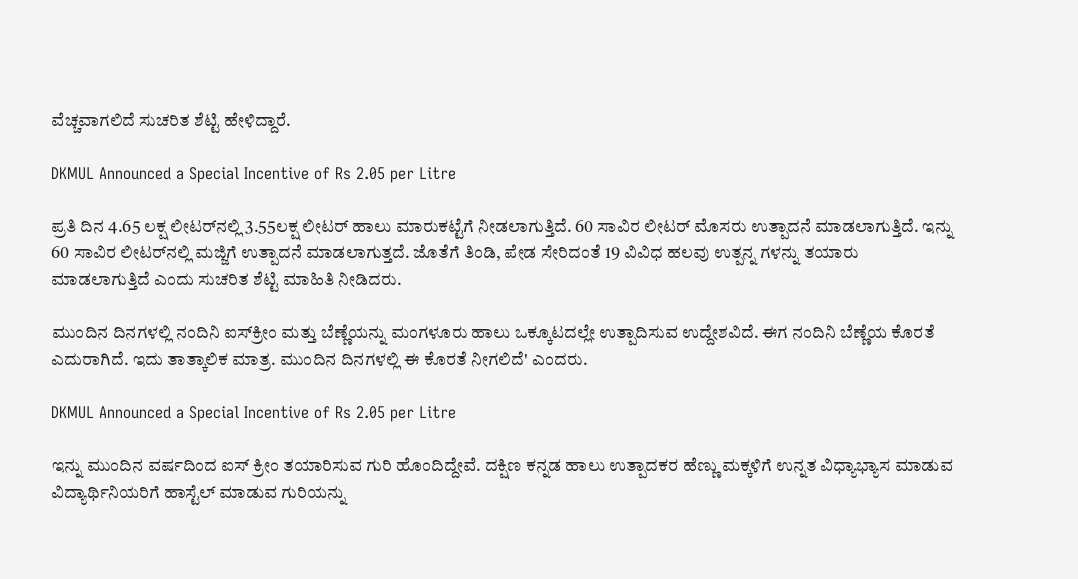ವೆಚ್ಚವಾಗಲಿದೆ ಸುಚರಿತ ಶೆಟ್ಟಿ ಹೇಳಿದ್ದಾರೆ.

DKMUL Announced a Special Incentive of Rs 2.05 per Litre

ಪ್ರತಿ ದಿನ 4.65 ಲಕ್ಷ ಲೀಟರ್‌ನಲ್ಲಿ 3.55ಲಕ್ಷ ಲೀಟರ್ ಹಾಲು ಮಾರುಕಟ್ಟೆಗೆ ನೀಡಲಾಗುತ್ತಿದೆ. 60 ಸಾವಿರ ಲೀಟರ್ ಮೊಸರು ಉತ್ಪಾದನೆ ಮಾಡಲಾಗುತ್ತಿದೆ. ಇನ್ನು‌ 60 ಸಾವಿರ ಲೀಟರ್‌ನಲ್ಲಿ ಮಜ್ಜಿಗೆ ಉತ್ಪಾದನೆ ಮಾಡಲಾಗುತ್ತದೆ. ಜೊತೆಗೆ ತಿಂಡಿ, ಪೇಡ ಸೇರಿದಂತೆ 19 ವಿವಿಧ ಹಲವು ಉತ್ಪನ್ನ ಗಳನ್ನು ತಯಾರು ಮಾಡಲಾಗುತ್ತಿದೆ ಎಂದು ಸುಚರಿತ ಶೆಟ್ಟಿ ಮಾಹಿತಿ ನೀಡಿದರು.

ಮುಂದಿನ ದಿನಗಳಲ್ಲಿ ನಂದಿನಿ ಐಸ್‌ಕ್ರೀಂ ಮತ್ತು ಬೆಣ್ಣೆಯನ್ನು ಮಂಗಳೂರು ಹಾಲು ಒಕ್ಕೂಟದಲ್ಲೇ ಉತ್ಪಾದಿಸುವ ಉದ್ದೇಶವಿದೆ. ಈಗ ನಂದಿನಿ ಬೆಣ್ಣೆಯ ಕೊರತೆ ಎದುರಾಗಿದೆ. ಇದು ತಾತ್ಕಾಲಿಕ ಮಾತ್ರ. ಮುಂದಿನ ದಿನಗಳಲ್ಲಿ ಈ ಕೊರತೆ ನೀಗಲಿದೆ' ಎಂದರು.

DKMUL Announced a Special Incentive of Rs 2.05 per Litre

ಇನ್ನು ಮುಂದಿನ ವರ್ಷದಿಂದ ಐಸ್ ಕ್ರೀಂ ತಯಾರಿಸುವ ಗುರಿ ಹೊಂದಿದ್ದೇವೆ. ದಕ್ಷಿಣ ಕನ್ನಡ ಹಾಲು ಉತ್ಪಾದಕರ ಹೆಣ್ಣು ಮಕ್ಕಳಿಗೆ ಉನ್ನತ ವಿಧ್ಯಾಭ್ಯಾಸ ಮಾಡುವ ವಿದ್ಯಾರ್ಥಿನಿಯರಿಗೆ ಹಾಸ್ಟೆಲ್ ಮಾಡುವ ಗುರಿಯನ್ನು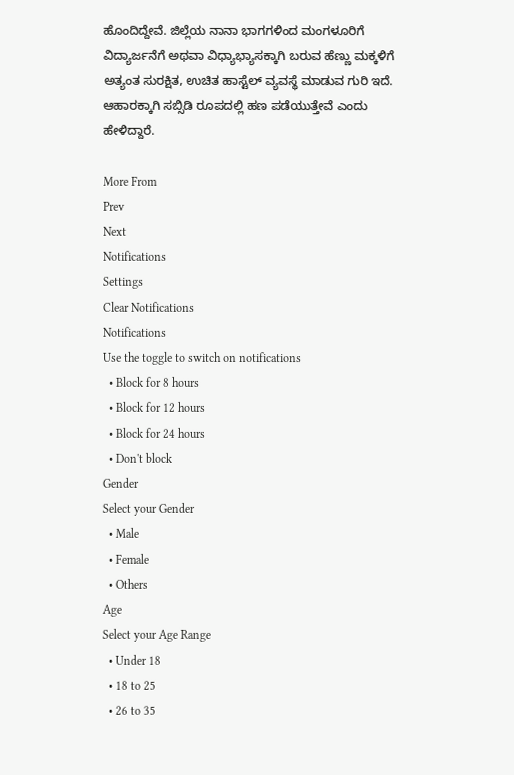ಹೊಂದಿದ್ದೇವೆ. ಜಿಲ್ಲೆಯ ನಾನಾ ಭಾಗಗಳಿಂದ ಮಂಗಳೂರಿಗೆ ವಿದ್ಯಾರ್ಜನೆಗೆ ಅಥವಾ ವಿಧ್ಯಾಭ್ಯಾಸಕ್ಕಾಗಿ ಬರುವ ಹೆಣ್ಣು ಮಕ್ಕಳಿಗೆ ಅತ್ಯಂತ ಸುರಕ್ಷಿತ, ಉಚಿತ ಹಾಸ್ಟೆಲ್ ವ್ಯವಸ್ಥೆ ಮಾಡುವ ಗುರಿ ಇದೆ. ಆಹಾರಕ್ಕಾಗಿ ಸಬ್ಸಿಡಿ ರೂಪದಲ್ಲಿ ಹಣ ಪಡೆಯುತ್ತೇವೆ ಎಂದು ಹೇಳಿದ್ದಾರೆ.

More From
Prev
Next
Notifications
Settings
Clear Notifications
Notifications
Use the toggle to switch on notifications
  • Block for 8 hours
  • Block for 12 hours
  • Block for 24 hours
  • Don't block
Gender
Select your Gender
  • Male
  • Female
  • Others
Age
Select your Age Range
  • Under 18
  • 18 to 25
  • 26 to 35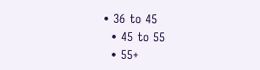• 36 to 45
  • 45 to 55
  • 55+